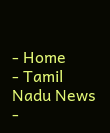- Home
- Tamil Nadu News
-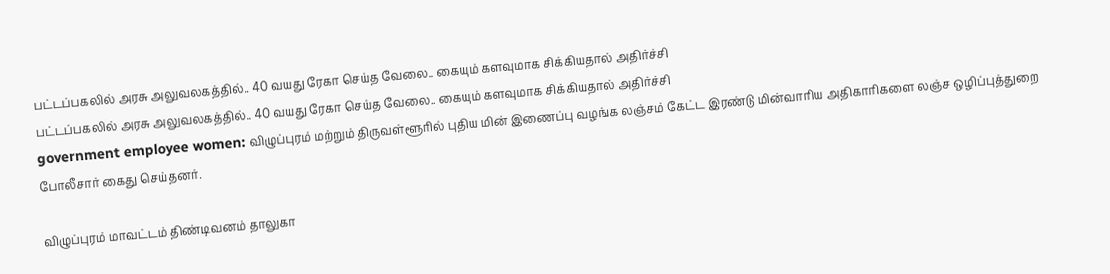பட்டப்பகலில் அரசு அலுவலகத்தில்.. 40 வயது ரேகா செய்த வேலை.. கையும் களவுமாக சிக்கியதால் அதிர்ச்சி
பட்டப்பகலில் அரசு அலுவலகத்தில்.. 40 வயது ரேகா செய்த வேலை.. கையும் களவுமாக சிக்கியதால் அதிர்ச்சி
government employee women: விழுப்புரம் மற்றும் திருவள்ளூரில் புதிய மின் இணைப்பு வழங்க லஞ்சம் கேட்ட இரண்டு மின்வாரிய அதிகாரிகளை லஞ்ச ஒழிப்புத்துறை போலீசார் கைது செய்தனர்.

விழுப்புரம் மாவட்டம் திண்டிவனம் தாலுகா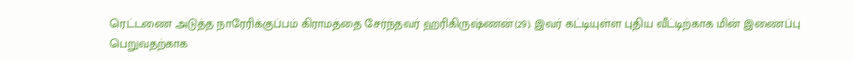ரெட்டணை அடுத்த நாரேரிக்குப்பம் கிராமத்தை சேர்ந்தவர் ஹரிகிருஷ்ணன்(29). இவர் கட்டியுள்ள புதிய வீட்டிற்காக மின் இணைப்பு பெறுவதற்காக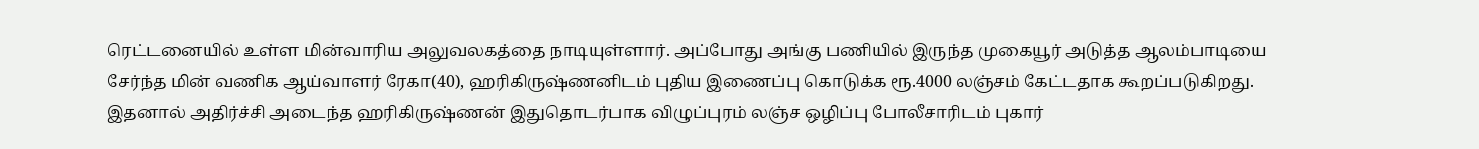ரெட்டனையில் உள்ள மின்வாரிய அலுவலகத்தை நாடியுள்ளார். அப்போது அங்கு பணியில் இருந்த முகையூர் அடுத்த ஆலம்பாடியை சேர்ந்த மின் வணிக ஆய்வாளர் ரேகா(40), ஹரிகிருஷ்ணனிடம் புதிய இணைப்பு கொடுக்க ரூ.4000 லஞ்சம் கேட்டதாக கூறப்படுகிறது.
இதனால் அதிர்ச்சி அடைந்த ஹரிகிருஷ்ணன் இதுதொடர்பாக விழுப்புரம் லஞ்ச ஒழிப்பு போலீசாரிடம் புகார்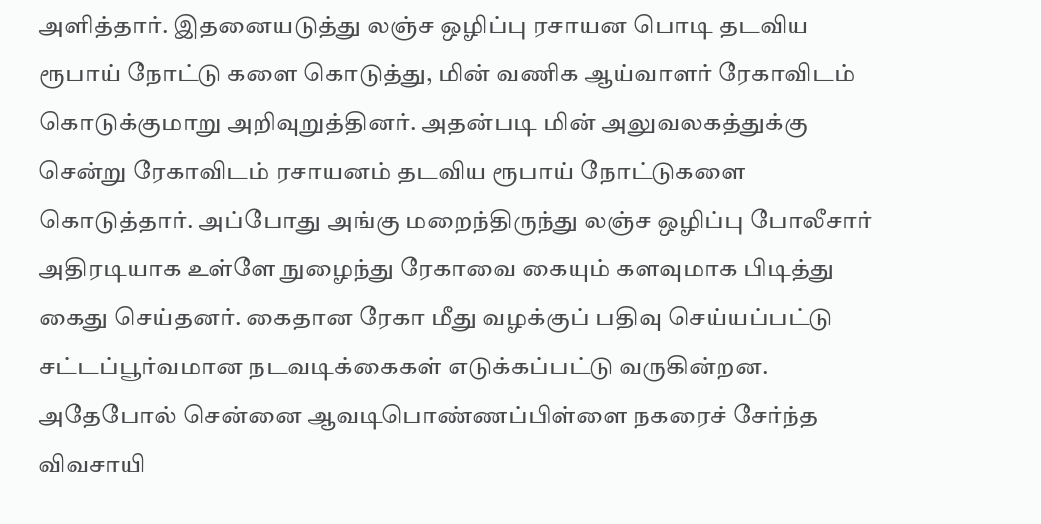அளித்தார். இதனையடுத்து லஞ்ச ஒழிப்பு ரசாயன பொடி தடவிய ரூபாய் நோட்டு களை கொடுத்து, மின் வணிக ஆய்வாளர் ரேகாவிடம் கொடுக்குமாறு அறிவுறுத்தினர். அதன்படி மின் அலுவலகத்துக்கு சென்று ரேகாவிடம் ரசாயனம் தடவிய ரூபாய் நோட்டுகளை கொடுத்தார். அப்போது அங்கு மறைந்திருந்து லஞ்ச ஒழிப்பு போலீசார் அதிரடியாக உள்ளே நுழைந்து ரேகாவை கையும் களவுமாக பிடித்து கைது செய்தனர். கைதான ரேகா மீது வழக்குப் பதிவு செய்யப்பட்டு சட்டப்பூர்வமான நடவடிக்கைகள் எடுக்கப்பட்டு வருகின்றன.
அதேபோல் சென்னை ஆவடிபொண்ணப்பிள்ளை நகரைச் சேர்ந்த விவசாயி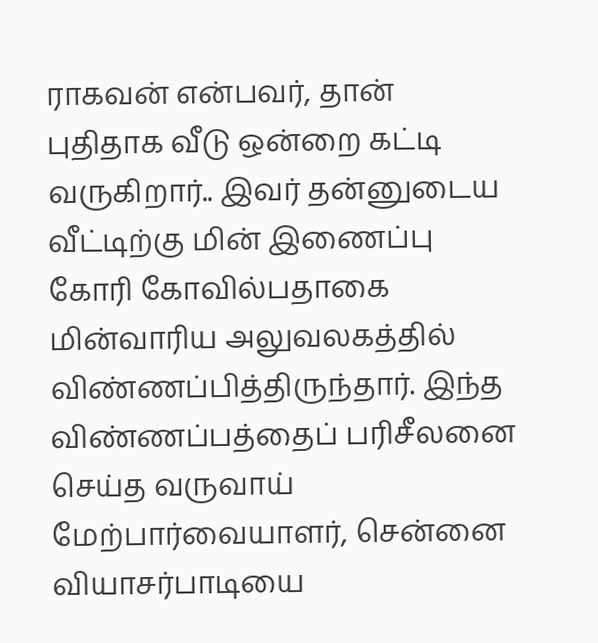ராகவன் என்பவர், தான் புதிதாக வீடு ஒன்றை கட்டி வருகிறார்.. இவர் தன்னுடைய வீட்டிற்கு மின் இணைப்பு கோரி கோவில்பதாகை மின்வாரிய அலுவலகத்தில் விண்ணப்பித்திருந்தார். இந்த விண்ணப்பத்தைப் பரிசீலனை செய்த வருவாய் மேற்பார்வையாளர், சென்னை வியாசர்பாடியை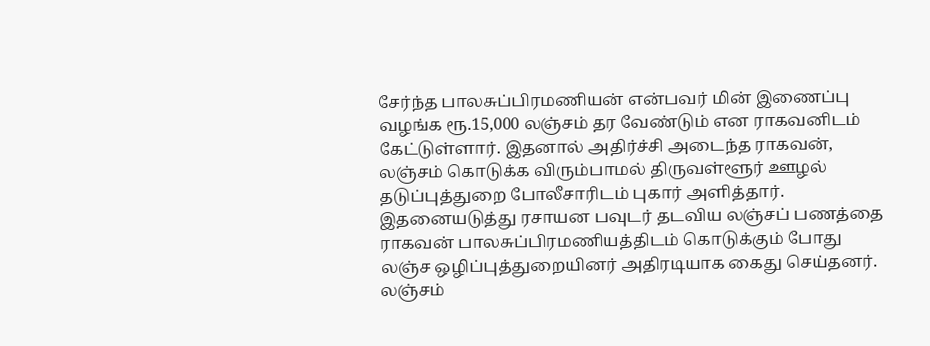சேர்ந்த பாலசுப்பிரமணியன் என்பவர் மின் இணைப்பு வழங்க ரூ.15,000 லஞ்சம் தர வேண்டும் என ராகவனிடம் கேட்டுள்ளார். இதனால் அதிர்ச்சி அடைந்த ராகவன், லஞ்சம் கொடுக்க விரும்பாமல் திருவள்ளூர் ஊழல் தடுப்புத்துறை போலீசாரிடம் புகார் அளித்தார்.
இதனையடுத்து ரசாயன பவுடர் தடவிய லஞ்சப் பணத்தை ராகவன் பாலசுப்பிரமணியத்திடம் கொடுக்கும் போது லஞ்ச ஒழிப்புத்துறையினர் அதிரடியாக கைது செய்தனர். லஞ்சம்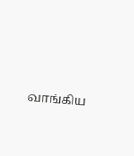வாங்கிய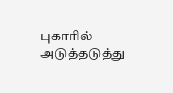புகாரில் அடுத்தடுத்து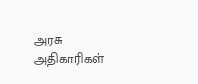அரசு அதிகாரிகள்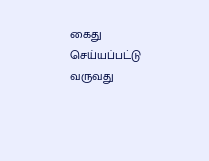கைது செய்யப்பட்டு வருவது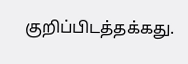குறிப்பிடத்தக்கது.